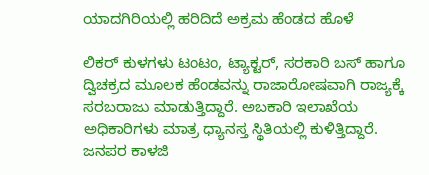ಯಾದಗಿರಿಯಲ್ಲಿ ಹರಿದಿದೆ ಅಕ್ರಮ ಹೆಂಡದ ಹೊಳೆ

ಲಿಕರ್ ಕುಳಗಳು ಟಂಟಂ, ಟ್ಯಾಕ್ಟರ್, ಸರಕಾರಿ ಬಸ್ ಹಾಗೂ ದ್ವಿಚಕ್ರದ ಮೂಲಕ ಹೆಂಡವನ್ನು ರಾಜಾರೋಷವಾಗಿ ರಾಜ್ಯಕ್ಕೆ ಸರಬರಾಜು ಮಾಡುತ್ತಿದ್ದಾರೆ. ಅಬಕಾರಿ ಇಲಾಖೆಯ ಅಧಿಕಾರಿಗಳು ಮಾತ್ರ ಧ್ಯಾನಸ್ತ ಸ್ಥಿತಿಯಲ್ಲಿ ಕುಳಿತ್ತಿದ್ದಾರೆ. ಜನಪರ ಕಾಳಜಿ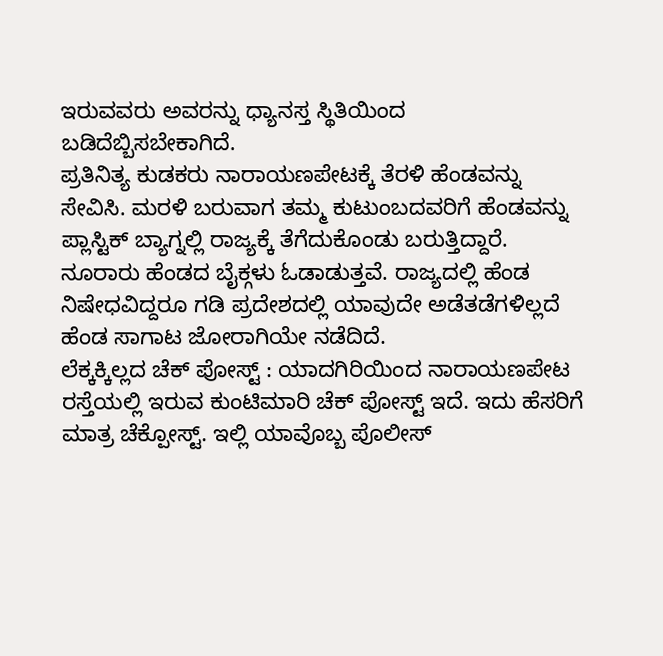ಇರುವವರು ಅವರನ್ನು ಧ್ಯಾನಸ್ತ ಸ್ಥಿತಿಯಿಂದ ಬಡಿದೆಬ್ಬಿಸಬೇಕಾಗಿದೆ.
ಪ್ರತಿನಿತ್ಯ ಕುಡಕರು ನಾರಾಯಣಪೇಟಕ್ಕೆ ತೆರಳಿ ಹೆಂಡವನ್ನು ಸೇವಿಸಿ. ಮರಳಿ ಬರುವಾಗ ತಮ್ಮ ಕುಟುಂಬದವರಿಗೆ ಹೆಂಡವನ್ನು ಪ್ಲಾಸ್ಟಿಕ್ ಬ್ಯಾಗ್ನಲ್ಲಿ ರಾಜ್ಯಕ್ಕೆ ತೆಗೆದುಕೊಂಡು ಬರುತ್ತಿದ್ದಾರೆ. ನೂರಾರು ಹೆಂಡದ ಬೈಕ್ಗಳು ಓಡಾಡುತ್ತವೆ. ರಾಜ್ಯದಲ್ಲಿ ಹೆಂಡ ನಿಷೇಧವಿದ್ದರೂ ಗಡಿ ಪ್ರದೇಶದಲ್ಲಿ ಯಾವುದೇ ಅಡೆತಡೆಗಳಿಲ್ಲದೆ ಹೆಂಡ ಸಾಗಾಟ ಜೋರಾಗಿಯೇ ನಡೆದಿದೆ.
ಲೆಕ್ಕಕ್ಕಿಲ್ಲದ ಚೆಕ್ ಪೋಸ್ಟ್ : ಯಾದಗಿರಿಯಿಂದ ನಾರಾಯಣಪೇಟ ರಸ್ತೆಯಲ್ಲಿ ಇರುವ ಕುಂಟಿಮಾರಿ ಚೆಕ್ ಪೋಸ್ಟ್ ಇದೆ. ಇದು ಹೆಸರಿಗೆ ಮಾತ್ರ ಚೆಕ್ಪೋಸ್ಟ್. ಇಲ್ಲಿ ಯಾವೊಬ್ಬ ಪೊಲೀಸ್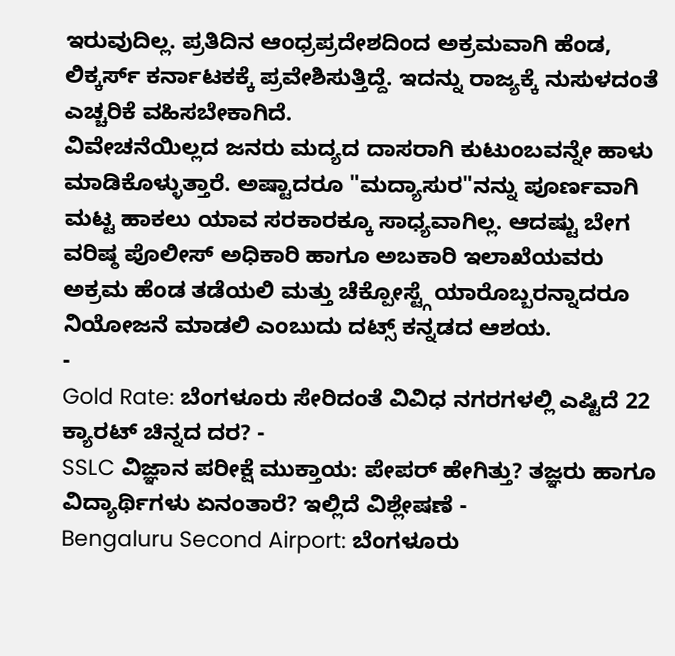ಇರುವುದಿಲ್ಲ. ಪ್ರತಿದಿನ ಆಂಧ್ರಪ್ರದೇಶದಿಂದ ಅಕ್ರಮವಾಗಿ ಹೆಂಡ, ಲಿಕ್ಕರ್ಸ್ ಕರ್ನಾಟಕಕ್ಕೆ ಪ್ರವೇಶಿಸುತ್ತಿದ್ದೆ. ಇದನ್ನು ರಾಜ್ಯಕ್ಕೆ ನುಸುಳದಂತೆ ಎಚ್ಚರಿಕೆ ವಹಿಸಬೇಕಾಗಿದೆ.
ವಿವೇಚನೆಯಿಲ್ಲದ ಜನರು ಮದ್ಯದ ದಾಸರಾಗಿ ಕುಟುಂಬವನ್ನೇ ಹಾಳು ಮಾಡಿಕೊಳ್ಳುತ್ತಾರೆ. ಅಷ್ಟಾದರೂ "ಮದ್ಯಾಸುರ"ನನ್ನು ಪೂರ್ಣವಾಗಿ ಮಟ್ಟ ಹಾಕಲು ಯಾವ ಸರಕಾರಕ್ಕೂ ಸಾಧ್ಯವಾಗಿಲ್ಲ. ಆದಷ್ಟು ಬೇಗ ವರಿಷ್ಠ ಪೊಲೀಸ್ ಅಧಿಕಾರಿ ಹಾಗೂ ಅಬಕಾರಿ ಇಲಾಖೆಯವರು ಅಕ್ರಮ ಹೆಂಡ ತಡೆಯಲಿ ಮತ್ತು ಚೆಕ್ಪೋಸ್ಟ್ಗೆ ಯಾರೊಬ್ಬರನ್ನಾದರೂ ನಿಯೋಜನೆ ಮಾಡಲಿ ಎಂಬುದು ದಟ್ಸ್ ಕನ್ನಡದ ಆಶಯ.
-
Gold Rate: ಬೆಂಗಳೂರು ಸೇರಿದಂತೆ ವಿವಿಧ ನಗರಗಳಲ್ಲಿ ಎಷ್ಟಿದೆ 22 ಕ್ಯಾರಟ್ ಚಿನ್ನದ ದರ? -
SSLC ವಿಜ್ಞಾನ ಪರೀಕ್ಷೆ ಮುಕ್ತಾಯ: ಪೇಪರ್ ಹೇಗಿತ್ತು? ತಜ್ಞರು ಹಾಗೂ ವಿದ್ಯಾರ್ಥಿಗಳು ಏನಂತಾರೆ? ಇಲ್ಲಿದೆ ವಿಶ್ಲೇಷಣೆ -
Bengaluru Second Airport: ಬೆಂಗಳೂರು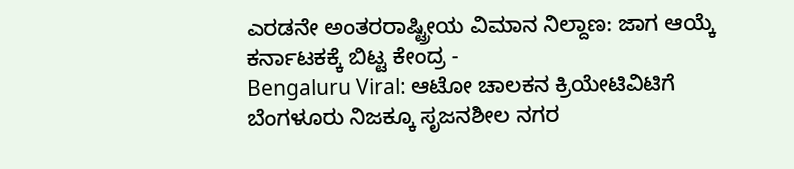ಎರಡನೇ ಅಂತರರಾಷ್ಟ್ರೀಯ ವಿಮಾನ ನಿಲ್ದಾಣ: ಜಾಗ ಆಯ್ಕೆ ಕರ್ನಾಟಕಕ್ಕೆ ಬಿಟ್ಟ ಕೇಂದ್ರ -
Bengaluru Viral: ಆಟೋ ಚಾಲಕನ ಕ್ರಿಯೇಟಿವಿಟಿಗೆ ಬೆಂಗಳೂರು ನಿಜಕ್ಕೂ ಸೃಜನಶೀಲ ನಗರ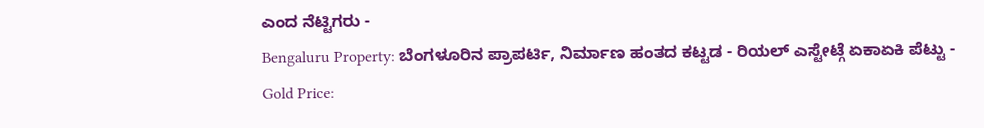ಎಂದ ನೆಟ್ಟಿಗರು -
Bengaluru Property: ಬೆಂಗಳೂರಿನ ಪ್ರಾಪರ್ಟಿ, ನಿರ್ಮಾಣ ಹಂತದ ಕಟ್ಟಡ - ರಿಯಲ್ ಎಸ್ಟೇಟ್ಗೆ ಏಕಾಏಕಿ ಪೆಟ್ಟು -
Gold Price: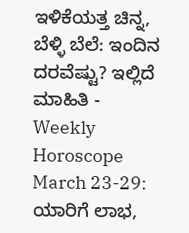ಇಳಿಕೆಯತ್ತ ಚಿನ್ನ, ಬೆಳ್ಳಿ ಬೆಲೆ: ಇಂದಿನ ದರವೆಷ್ಟು? ಇಲ್ಲಿದೆ ಮಾಹಿತಿ -
Weekly Horoscope March 23-29: ಯಾರಿಗೆ ಲಾಭ,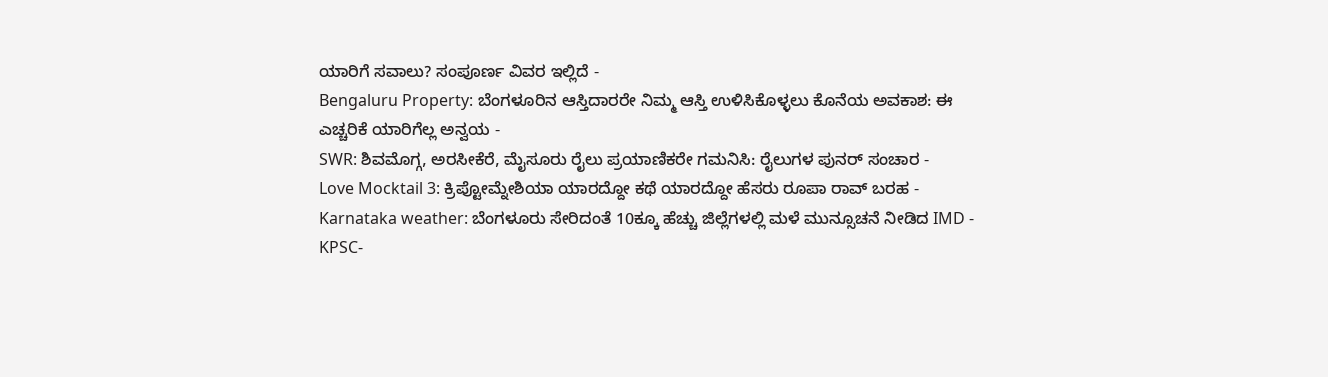ಯಾರಿಗೆ ಸವಾಲು? ಸಂಪೂರ್ಣ ವಿವರ ಇಲ್ಲಿದೆ -
Bengaluru Property: ಬೆಂಗಳೂರಿನ ಆಸ್ತಿದಾರರೇ ನಿಮ್ಮ ಆಸ್ತಿ ಉಳಿಸಿಕೊಳ್ಳಲು ಕೊನೆಯ ಅವಕಾಶ: ಈ ಎಚ್ಚರಿಕೆ ಯಾರಿಗೆಲ್ಲ ಅನ್ವಯ -
SWR: ಶಿವಮೊಗ್ಗ, ಅರಸೀಕೆರೆ, ಮೈಸೂರು ರೈಲು ಪ್ರಯಾಣಿಕರೇ ಗಮನಿಸಿ: ರೈಲುಗಳ ಪುನರ್ ಸಂಚಾರ -
Love Mocktail 3: ಕ್ರಿಪ್ಟೋಮ್ನೇಶಿಯಾ ಯಾರದ್ದೋ ಕಥೆ ಯಾರದ್ದೋ ಹೆಸರು ರೂಪಾ ರಾವ್ ಬರಹ -
Karnataka weather: ಬೆಂಗಳೂರು ಸೇರಿದಂತೆ 10ಕ್ಕೂ ಹೆಚ್ಚು ಜಿಲ್ಲೆಗಳಲ್ಲಿ ಮಳೆ ಮುನ್ಸೂಚನೆ ನೀಡಿದ IMD -
KPSC-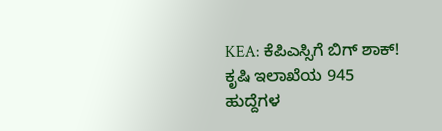KEA: ಕೆಪಿಎಸ್ಸಿಗೆ ಬಿಗ್ ಶಾಕ್! ಕೃಷಿ ಇಲಾಖೆಯ 945 ಹುದ್ದೆಗಳ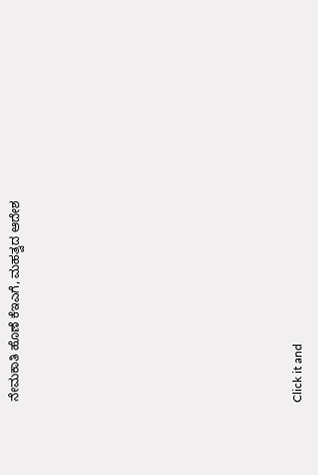ನೇಮಕಾತಿ ಹೊಣೆ ಕೆಇಎಗೆ, ಮಹತ್ವದ ಆದೇಶ












Click it and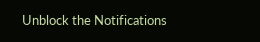Unblock the Notifications